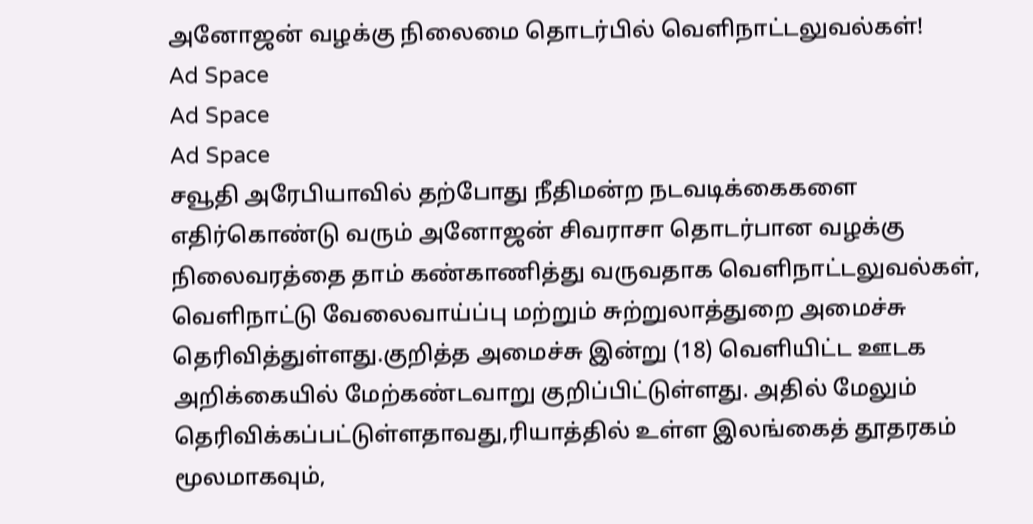அனோஜன் வழக்கு நிலைமை தொடர்பில் வெளிநாட்டலுவல்கள்!
Ad Space
Ad Space
Ad Space
சவூதி அரேபியாவில் தற்போது நீதிமன்ற நடவடிக்கைகளை எதிர்கொண்டு வரும் அனோஜன் சிவராசா தொடர்பான வழக்கு நிலைவரத்தை தாம் கண்காணித்து வருவதாக வெளிநாட்டலுவல்கள், வெளிநாட்டு வேலைவாய்ப்பு மற்றும் சுற்றுலாத்துறை அமைச்சு தெரிவித்துள்ளது.குறித்த அமைச்சு இன்று (18) வெளியிட்ட ஊடக அறிக்கையில் மேற்கண்டவாறு குறிப்பிட்டுள்ளது. அதில் மேலும் தெரிவிக்கப்பட்டுள்ளதாவது,ரியாத்தில் உள்ள இலங்கைத் தூதரகம் மூலமாகவும்,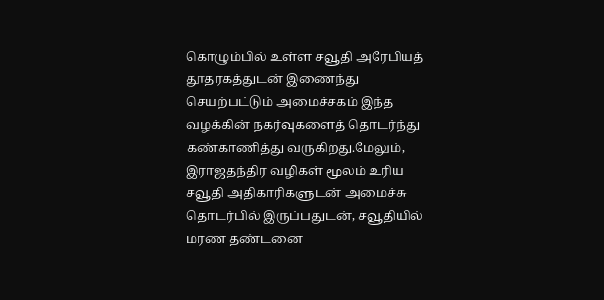கொழும்பில் உள்ள சவூதி அரேபியத் தூதரகத்துடன் இணைந்து செயற்பட்டும் அமைச்சகம் இந்த வழக்கின் நகர்வுகளைத் தொடர்ந்து கண்காணித்து வருகிறது.மேலும், இராஜதந்திர வழிகள் மூலம் உரிய சவூதி அதிகாரிகளுடன் அமைச்சு தொடர்பில் இருப்பதுடன், சவூதியில் மரண தண்டனை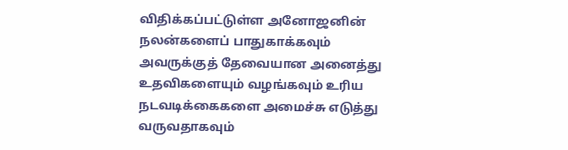விதிக்கப்பட்டுள்ள அனோஜனின் நலன்களைப் பாதுகாக்கவும் அவருக்குத் தேவையான அனைத்து உதவிகளையும் வழங்கவும் உரிய நடவடிக்கைகளை அமைச்சு எடுத்து வருவதாகவும்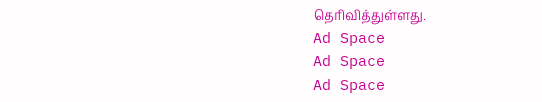தெரிவித்துள்ளது.
Ad Space
Ad Space
Ad Space